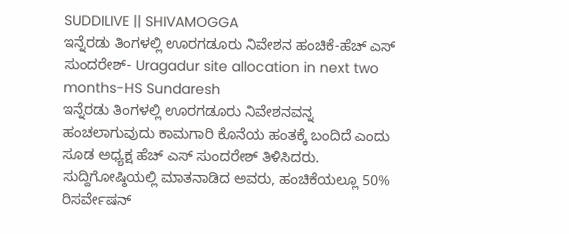SUDDILIVE || SHIVAMOGGA
ಇನ್ನೆರಡು ತಿಂಗಳಲ್ಲಿ ಊರಗಡೂರು ನಿವೇಶನ ಹಂಚಿಕೆ-ಹೆಚ್ ಎಸ್ ಸುಂದರೇಶ್- Uragadur site allocation in next two months-HS Sundaresh
ಇನ್ನೆರಡು ತಿಂಗಳಲ್ಲಿ ಊರಗಡೂರು ನಿವೇಶನವನ್ನ ಹಂಚಲಾಗುವುದು ಕಾಮಗಾರಿ ಕೊನೆಯ ಹಂತಕ್ಕೆ ಬಂದಿದೆ ಎಂದು ಸೂಡ ಅಧ್ಯಕ್ಷ ಹೆಚ್ ಎಸ್ ಸುಂದರೇಶ್ ತಿಳಿಸಿದರು.
ಸುದ್ದಿಗೋಷ್ಠಿಯಲ್ಲಿ ಮಾತನಾಡಿದ ಅವರು, ಹಂಚಿಕೆಯಲ್ಲೂ 50% ರಿಸರ್ವೇಷನ್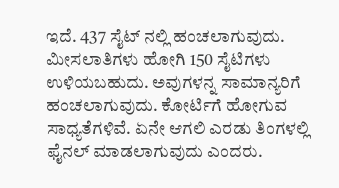ಇದೆ. 437 ಸೈಟ್ ನಲ್ಲಿ ಹಂಚಲಾಗುವುದು. ಮೀಸಲಾತಿಗಳು ಹೋಗಿ 150 ಸೈಟಿಗಳು ಉಳಿಯಬಹುದು. ಅವುಗಳನ್ನ ಸಾಮಾನ್ಯರಿಗೆ ಹಂಚಲಾಗುವುದು. ಕೋರ್ಟಿಗೆ ಹೋಗುವ ಸಾಧ್ಯತೆಗಳಿವೆ. ಏನೇ ಆಗಲಿ ಎರಡು ತಿಂಗಳಲ್ಲಿ ಫೈನಲ್ ಮಾಡಲಾಗುವುದು ಎಂದರು.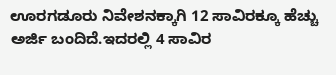ಊರಗಡೂರು ನಿವೇಶನಕ್ಕಾಗಿ 12 ಸಾವಿರಕ್ಕೂ ಹೆಚ್ಚು ಅರ್ಜಿ ಬಂದಿದೆ.ಇದರಲ್ಲಿ 4 ಸಾವಿರ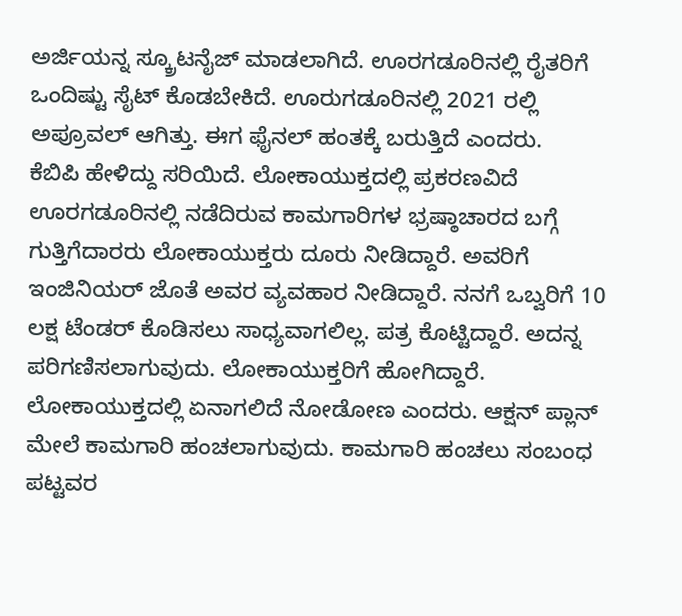ಅರ್ಜಿಯನ್ನ ಸ್ಕ್ರೂಟನೈಜ್ ಮಾಡಲಾಗಿದೆ. ಊರಗಡೂರಿನಲ್ಲಿ ರೈತರಿಗೆ ಒಂದಿಷ್ಟು ಸೈಟ್ ಕೊಡಬೇಕಿದೆ. ಊರುಗಡೂರಿನಲ್ಲಿ 2021 ರಲ್ಲಿ ಅಪ್ರೂವಲ್ ಆಗಿತ್ತು. ಈಗ ಫೈನಲ್ ಹಂತಕ್ಕೆ ಬರುತ್ತಿದೆ ಎಂದರು.
ಕೆಬಿಪಿ ಹೇಳಿದ್ದು ಸರಿಯಿದೆ. ಲೋಕಾಯುಕ್ತದಲ್ಲಿ ಪ್ರಕರಣವಿದೆ
ಊರಗಡೂರಿನಲ್ಲಿ ನಡೆದಿರುವ ಕಾಮಗಾರಿಗಳ ಭ್ರಷ್ಠಾಚಾರದ ಬಗ್ಗೆ ಗುತ್ತಿಗೆದಾರರು ಲೋಕಾಯುಕ್ತರು ದೂರು ನೀಡಿದ್ದಾರೆ. ಅವರಿಗೆ ಇಂಜಿನಿಯರ್ ಜೊತೆ ಅವರ ವ್ಯವಹಾರ ನೀಡಿದ್ದಾರೆ. ನನಗೆ ಒಬ್ವರಿಗೆ 10 ಲಕ್ಷ ಟೆಂಡರ್ ಕೊಡಿಸಲು ಸಾಧ್ಯವಾಗಲಿಲ್ಲ. ಪತ್ರ ಕೊಟ್ಟಿದ್ದಾರೆ. ಅದನ್ನ ಪರಿಗಣಿಸಲಾಗುವುದು. ಲೋಕಾಯುಕ್ತರಿಗೆ ಹೋಗಿದ್ದಾರೆ. ಲೋಕಾಯುಕ್ತದಲ್ಲಿ ಏನಾಗಲಿದೆ ನೋಡೋಣ ಎಂದರು. ಆಕ್ಷನ್ ಪ್ಲಾನ್ ಮೇಲೆ ಕಾಮಗಾರಿ ಹಂಚಲಾಗುವುದು. ಕಾಮಗಾರಿ ಹಂಚಲು ಸಂಬಂಧ ಪಟ್ಟವರ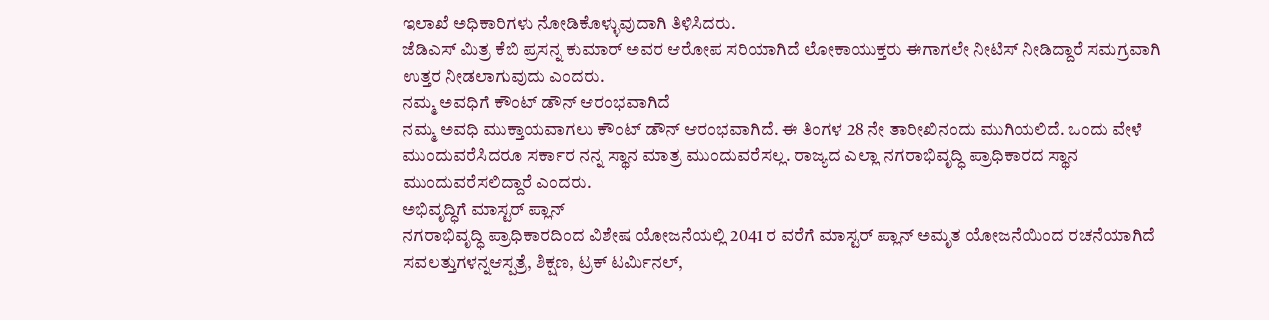ಇಲಾಖೆ ಅಧಿಕಾರಿಗಳು ನೋಡಿಕೊಳ್ಳುವುದಾಗಿ ತಿಳಿಸಿದರು.
ಜೆಡಿಎಸ್ ಮಿತ್ರ ಕೆಬಿ ಪ್ರಸನ್ನ ಕುಮಾರ್ ಅವರ ಆರೋಪ ಸರಿಯಾಗಿದೆ ಲೋಕಾಯುಕ್ತರು ಈಗಾಗಲೇ ನೀಟಿಸ್ ನೀಡಿದ್ದಾರೆ ಸಮಗ್ರವಾಗಿ ಉತ್ತರ ನೀಡಲಾಗುವುದು ಎಂದರು.
ನಮ್ಮ ಅವಧಿಗೆ ಕೌಂಟ್ ಡೌನ್ ಆರಂಭವಾಗಿದೆ
ನಮ್ಮ ಅವಧಿ ಮುಕ್ತಾಯವಾಗಲು ಕೌಂಟ್ ಡೌನ್ ಆರಂಭವಾಗಿದೆ. ಈ ತಿಂಗಳ 28 ನೇ ತಾರೀಖಿನಂದು ಮುಗಿಯಲಿದೆ. ಒಂದು ವೇಳೆ ಮುಂದುವರೆಸಿದರೂ ಸರ್ಕಾರ ನನ್ನ ಸ್ಥಾನ ಮಾತ್ರ ಮುಂದುವರೆಸಲ್ಲ. ರಾಜ್ಯದ ಎಲ್ಲಾ ನಗರಾಭಿವೃದ್ಧಿ ಪ್ರಾಧಿಕಾರದ ಸ್ಥಾನ ಮುಂದುವರೆಸಲಿದ್ದಾರೆ ಎಂದರು.
ಅಭಿವೃದ್ಧಿಗೆ ಮಾಸ್ಟರ್ ಪ್ಲಾನ್
ನಗರಾಭಿವೃದ್ಧಿ ಪ್ರಾಧಿಕಾರದಿಂದ ವಿಶೇಷ ಯೋಜನೆಯಲ್ಲಿ 2041 ರ ವರೆಗೆ ಮಾಸ್ಟರ್ ಪ್ಲಾನ್ ಅಮೃತ ಯೋಜನೆಯಿಂದ ರಚನೆಯಾಗಿದೆ ಸವಲತ್ತುಗಳನ್ನಆಸ್ಪತ್ರೆ, ಶಿಕ್ಷಣ, ಟ್ರಕ್ ಟರ್ಮಿನಲ್,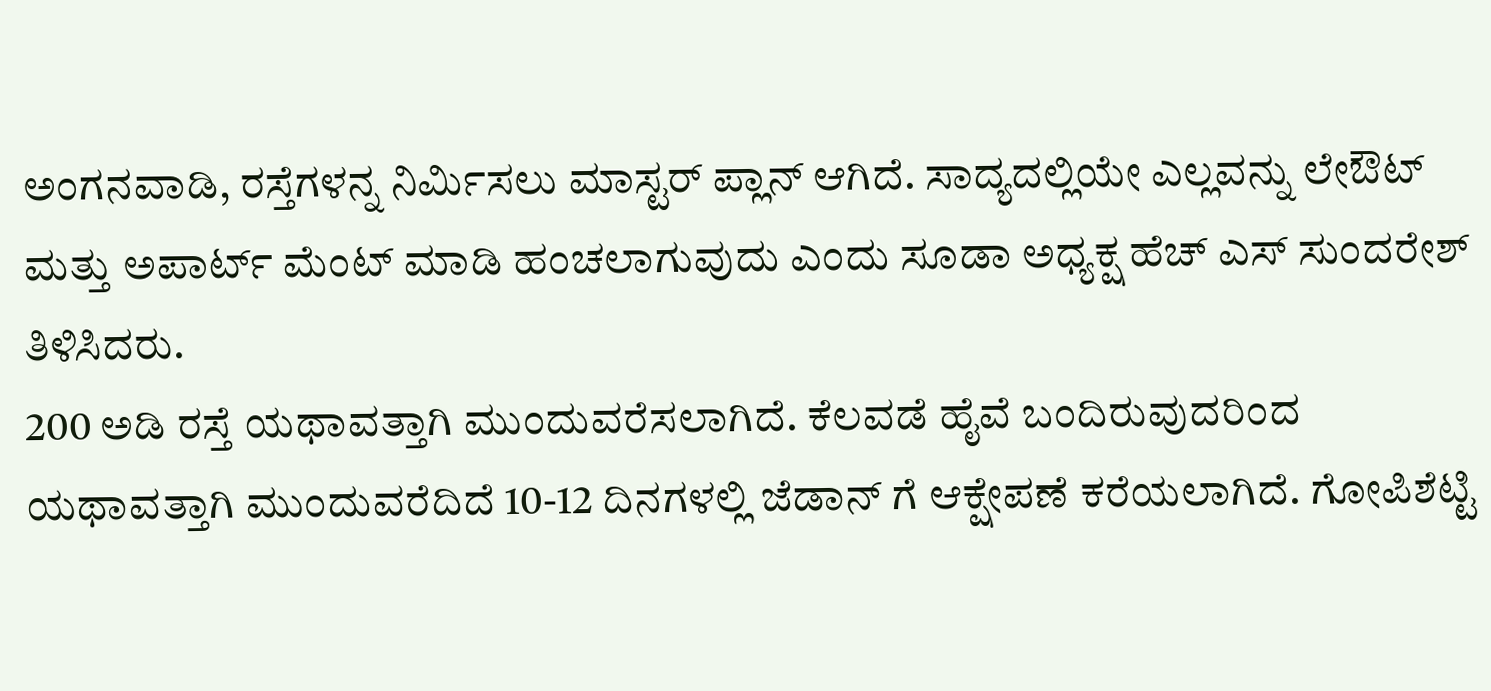ಅಂಗನವಾಡಿ, ರಸ್ತೆಗಳನ್ನ ನಿರ್ಮಿಸಲು ಮಾಸ್ಟರ್ ಪ್ಲಾನ್ ಆಗಿದೆ. ಸಾದ್ಯದಲ್ಲಿಯೇ ಎಲ್ಲವನ್ನು ಲೇಔಟ್ ಮತ್ತು ಅಪಾರ್ಟ್ ಮೆಂಟ್ ಮಾಡಿ ಹಂಚಲಾಗುವುದು ಎಂದು ಸೂಡಾ ಅಧ್ಯಕ್ಷ ಹೆಚ್ ಎಸ್ ಸುಂದರೇಶ್ ತಿಳಿಸಿದರು.
200 ಅಡಿ ರಸ್ತೆ ಯಥಾವತ್ತಾಗಿ ಮುಂದುವರೆಸಲಾಗಿದೆ. ಕೆಲವಡೆ ಹೈವೆ ಬಂದಿರುವುದರಿಂದ ಯಥಾವತ್ತಾಗಿ ಮುಂದುವರೆದಿದೆ 10-12 ದಿನಗಳಲ್ಲಿ ಜೆಡಾನ್ ಗೆ ಆಕ್ಷೇಪಣೆ ಕರೆಯಲಾಗಿದೆ. ಗೋಪಿಶೆಟ್ಟಿ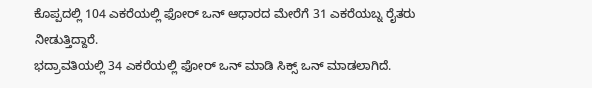ಕೊಪ್ಪದಲ್ಲಿ 104 ಎಕರೆಯಲ್ಲಿ ಫೋರ್ ಒನ್ ಆಧಾರದ ಮೇರೆಗೆ 31 ಎಕರೆಯಬ್ನ ರೈತರು ನೀಡುತ್ತಿದ್ದಾರೆ.
ಭದ್ರಾವತಿಯಲ್ಲಿ 34 ಎಕರೆಯಲ್ಲಿ ಫೋರ್ ಒನ್ ಮಾಡಿ ಸಿಕ್ಸ್ ಒನ್ ಮಾಡಲಾಗಿದೆ.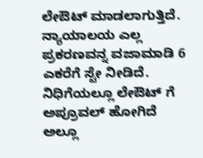ಲೇಔಟ್ ಮಾಡಲಾಗುತ್ತಿದೆ. ನ್ಯಾಯಾಲಯ ಎಲ್ಲ ಪ್ರಕರಣವನ್ನ ವಜಾಮಾಡಿ 6 ಎಕರೆಗೆ ಸ್ಟೇ ನೀಡಿದೆ. ನಿಧಿಗೆಯಲ್ಲೂ ಲೇಔಟ್ ಗೆ ಅಪ್ರೂವಲ್ ಹೋಗಿದೆ ಅಲ್ಲೂ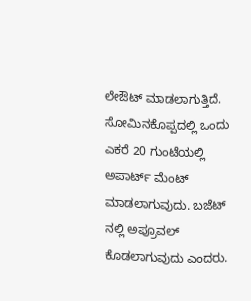ಲೇಔಟ್ ಮಾಡಲಾಗುತ್ತಿದೆ. ಸೋಮಿನಕೊಪ್ಪದಲ್ಲಿ ಒಂದು ಎಕರೆ 20 ಗುಂಟೆಯಲ್ಲಿ ಅಪಾರ್ಟ್ ಮೆಂಟ್ ಮಾಡಲಾಗುವುದು. ಬಜೆಟ್ ನಲ್ಲಿ ಅಪ್ರೂವಲ್ ಕೊಡಲಾಗುವುದು ಎಂದರು.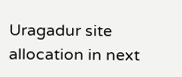Uragadur site allocation in next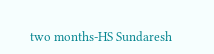two months-HS Sundaresh